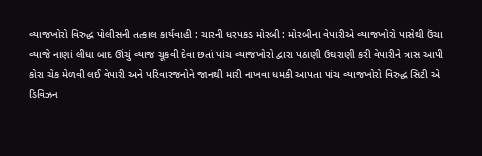વ્યાજખોરો વિરુદ્ધ પોલીસની તત્કાલ કાર્યવાહી : ચારની ધરપકડ મોરબી : મોરબીના વેપારીએ વ્યાજખોરો પાસેથી ઉંચા વ્યાજે નાણાં લીધા બાદ ઊંચું વ્યાજ ચૂકવી દેવા છતાં પાંચ વ્યાજખોરો દ્વારા પઠાણી ઉઘરાણી કરી વેપારીને ત્રાસ આપી કોરા ચેક મેળવી લઈ વેપારી અને પરિવારજનોને જાનથી મારી નાખવા ધમકી આપતા પાંચ વ્યાજખોરો વિરુદ્ધ સિટી એ ડિવિઝન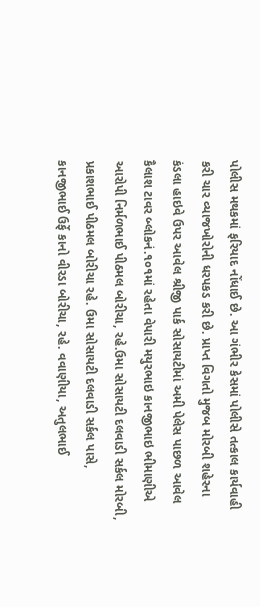પોલીસ મથકમાં ફરિયાદ નોંધાઈ છે. આ ગંભીર કેસમાં પોલીસે તત્કાલ કાર્યવાહી કરી ચાર વ્યાજખોરોની ધરપકડ કરી છે. પ્રાપ્ત વિગતો મુજબ મોરબી શહેરના કંડલા હાઇવે ઉપર આવેલ શ્રીજી પાર્ક સોસાયટીમાં અમી પેલેસ પાછળ આવેલ કૈલાશ ટાવર બ્લોકનં.૧૦૧માં રહેતા વેપારી મયુરભાઇ કાનજીભાઇ ભીમાણીએ આરોપી નિર્મળભાઈ પીઠમલ બોરીચા, રહે.ઉમા સોસાયટી દલવાડી સર્કલ મોરબી, પ્રકાશભાઈ પીઠમલ બોરીચા રહે. ઉમા સોસાયટી દલવાડી સર્કલ પાસે, કાનજીભાઈ ઉર્ફે કાનો વીરડા બોરીચા, રહે. વવાણીયા, અતુલભાઈ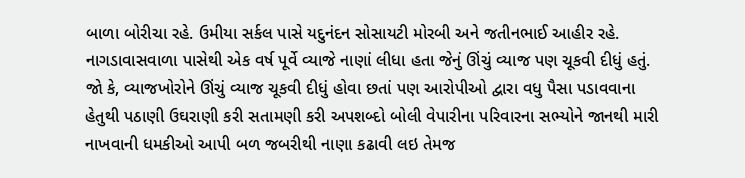બાળા બોરીચા રહે. ઉમીયા સર્કલ પાસે યદુનંદન સોસાયટી મોરબી અને જતીનભાઈ આહીર રહે. નાગડાવાસવાળા પાસેથી એક વર્ષ પૂર્વે વ્યાજે નાણાં લીધા હતા જેનું ઊંચું વ્યાજ પણ ચૂકવી દીધું હતું. જો કે, વ્યાજખોરોને ઊંચું વ્યાજ ચૂકવી દીધું હોવા છતાં પણ આરોપીઓ દ્વારા વધુ પૈસા પડાવવાના હેતુથી પઠાણી ઉઘરાણી કરી સતામણી કરી અપશબ્દો બોલી વેપારીના પરિવારના સભ્યોને જાનથી મારી નાખવાની ધમકીઓ આપી બળ જબરીથી નાણા કઢાવી લઇ તેમજ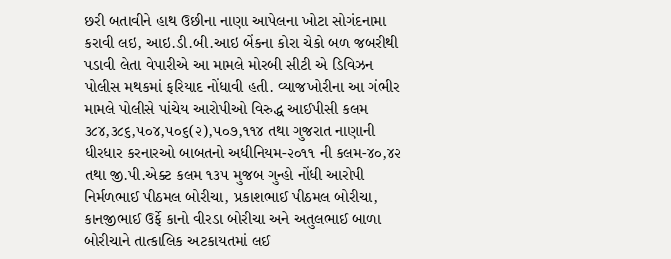છરી બતાવીને હાથ ઉછીના નાણા આપેલના ખોટા સોગંદનામા કરાવી લઇ, આઇ.ડી.બી.આઇ બેંકના કોરા ચેકો બળ જબરીથી પડાવી લેતા વેપારીએ આ મામલે મોરબી સીટી એ ડિવિઝન પોલીસ મથકમાં ફરિયાદ નોંધાવી હતી. વ્યાજખોરીના આ ગંભીર મામલે પોલીસે પાંચેય આરોપીઓ વિરુદ્ધ આઈપીસી કલમ ૩૮૪,૩૮૬,૫૦૪,૫૦૬(૨),૫૦૭,૧૧૪ તથા ગુજરાત નાણાની ધીરધાર કરનારઓ બાબતનો અધીનિયમ-૨૦૧૧ ની કલમ-૪૦,૪૨ તથા જી.પી.એક્ટ કલમ ૧૩૫ મુજબ ગુન્હો નોંધી આરોપી નિર્મળભાઈ પીઠમલ બોરીચા, પ્રકાશભાઈ પીઠમલ બોરીચા, કાનજીભાઈ ઉર્ફે કાનો વીરડા બોરીચા અને અતુલભાઈ બાળા બોરીચાને તાત્કાલિક અટકાયતમાં લઈ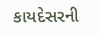કાયદેસરની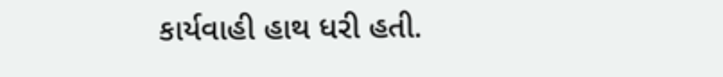કાર્યવાહી હાથ ધરી હતી.